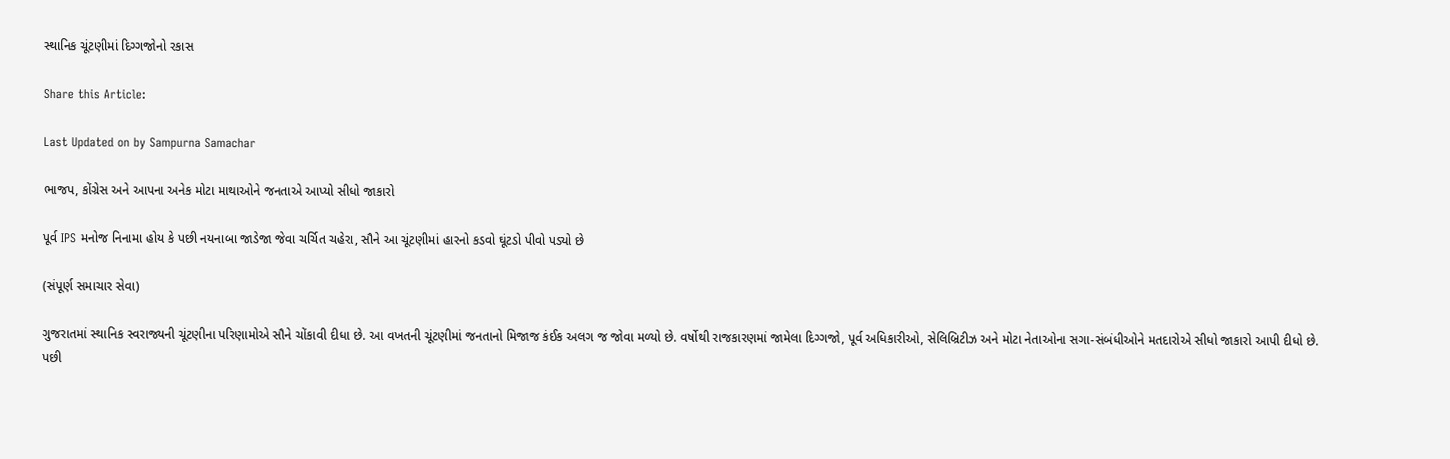સ્થાનિક ચૂંટણીમાં દિગ્ગજોનો રકાસ

Share this Article:

Last Updated on by Sampurna Samachar

ભાજપ, કોંગ્રેસ અને આપના અનેક મોટા માથાઓને જનતાએ આપ્યો સીધો જાકારો

પૂર્વ IPS મનોજ નિનામા હોય કે પછી નયનાબા જાડેજા જેવા ચર્ચિત ચહેરા, સૌને આ ચૂંટણીમાં હારનો કડવો ઘૂંટડો પીવો પડ્યો છે

(સંપૂર્ણ સમાચાર સેવા)

ગુજરાતમાં સ્થાનિક સ્વરાજ્યની ચૂંટણીના પરિણામોએ સૌને ચોંકાવી દીધા છે. આ વખતની ચૂંટણીમાં જનતાનો મિજાજ કંઈક અલગ જ જોવા મળ્યો છે. વર્ષોથી રાજકારણમાં જામેલા દિગ્ગજો, પૂર્વ અધિકારીઓ, સેલિબ્રિટીઝ અને મોટા નેતાઓના સગા-સંબંધીઓને મતદારોએ સીધો જાકારો આપી દીધો છે. પછી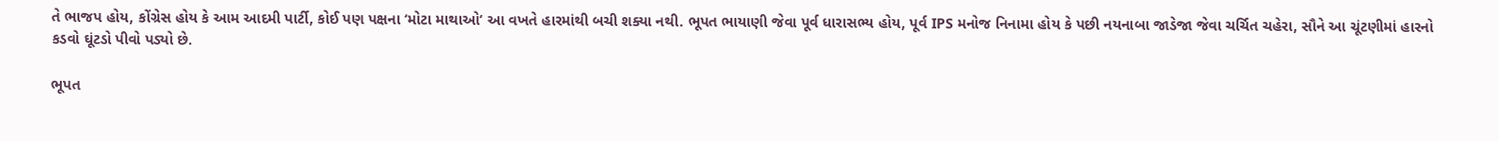તે ભાજપ હોય, કોંગ્રેસ હોય કે આમ આદમી પાર્ટી, કોઈ પણ પક્ષના ‘મોટા માથાઓ‘ આ વખતે હારમાંથી બચી શક્યા નથી. ભૂપત ભાયાણી જેવા પૂર્વ ધારાસભ્ય હોય, પૂર્વ IPS મનોજ નિનામા હોય કે પછી નયનાબા જાડેજા જેવા ચર્ચિત ચહેરા, સૌને આ ચૂંટણીમાં હારનો કડવો ઘૂંટડો પીવો પડ્યો છે.

ભૂપત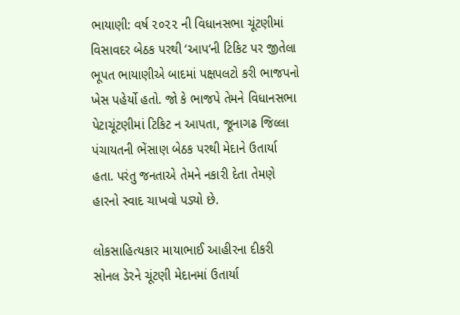ભાયાણી: વર્ષ ૨૦૨૨ ની વિધાનસભા ચૂંટણીમાં વિસાવદર બેઠક પરથી ‘આપ‘ની ટિકિટ પર જીતેલા ભૂપત ભાયાણીએ બાદમાં પક્ષપલટો કરી ભાજપનો ખેસ પહેર્યો હતો. જો કે ભાજપે તેમને વિધાનસભા પેટાચૂંટણીમાં ટિકિટ ન આપતા, જૂનાગઢ જિલ્લા પંચાયતની ભેંસાણ બેઠક પરથી મેદાને ઉતાર્યા હતા. પરંતુ જનતાએ તેમને નકારી દેતા તેમણે હારનો સ્વાદ ચાખવો પડ્યો છે.

લોકસાહિત્યકાર માયાભાઈ આહીરના દીકરી સોનલ ડેરને ચૂંટણી મેદાનમાં ઉતાર્યા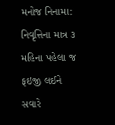મનોજ નિનામા: નિવૃત્તિના માત્ર ૩ મહિના પહેલા જ ફઇજી લઈને સવારે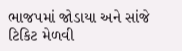ભાજપમાં જોડાયા અને સાંજે ટિકિટ મેળવી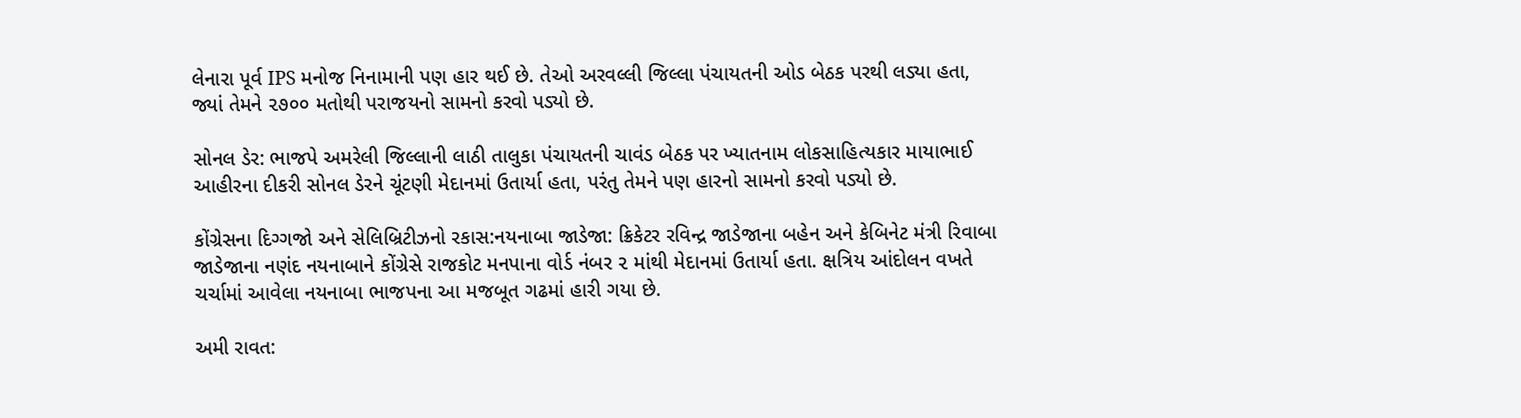લેનારા પૂર્વ IPS મનોજ નિનામાની પણ હાર થઈ છે. તેઓ અરવલ્લી જિલ્લા પંચાયતની ઓડ બેઠક પરથી લડ્યા હતા, જ્યાં તેમને ૨૭૦૦ મતોથી પરાજયનો સામનો કરવો પડ્યો છે.

સોનલ ડેર: ભાજપે અમરેલી જિલ્લાની લાઠી તાલુકા પંચાયતની ચાવંડ બેઠક પર ખ્યાતનામ લોકસાહિત્યકાર માયાભાઈ આહીરના દીકરી સોનલ ડેરને ચૂંટણી મેદાનમાં ઉતાર્યા હતા, પરંતુ તેમને પણ હારનો સામનો કરવો પડ્યો છે.

કોંગ્રેસના દિગ્ગજો અને સેલિબ્રિટીઝનો રકાસ:નયનાબા જાડેજા: ક્રિકેટર રવિન્દ્ર જાડેજાના બહેન અને કેબિનેટ મંત્રી રિવાબા જાડેજાના નણંદ નયનાબાને કોંગ્રેસે રાજકોટ મનપાના વોર્ડ નંબર ૨ માંથી મેદાનમાં ઉતાર્યા હતા. ક્ષત્રિય આંદોલન વખતે ચર્ચામાં આવેલા નયનાબા ભાજપના આ મજબૂત ગઢમાં હારી ગયા છે.

અમી રાવત: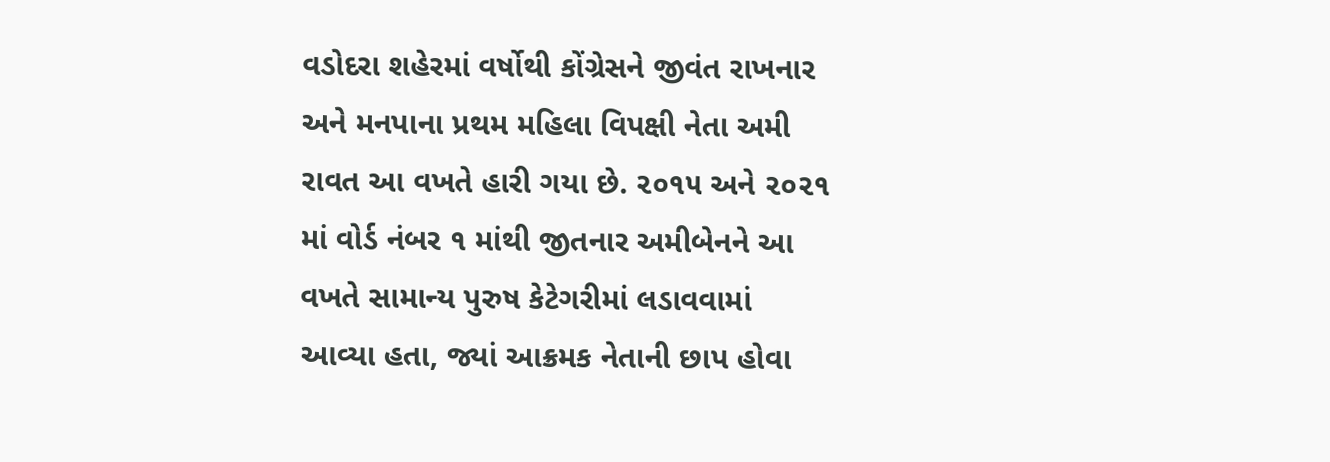વડોદરા શહેરમાં વર્ષોથી કોંગ્રેસને જીવંત રાખનાર અને મનપાના પ્રથમ મહિલા વિપક્ષી નેતા અમી રાવત આ વખતે હારી ગયા છે. ૨૦૧૫ અને ૨૦૨૧ માં વોર્ડ નંબર ૧ માંથી જીતનાર અમીબેનને આ વખતે સામાન્ય પુરુષ કેટેગરીમાં લડાવવામાં આવ્યા હતા, જ્યાં આક્રમક નેતાની છાપ હોવા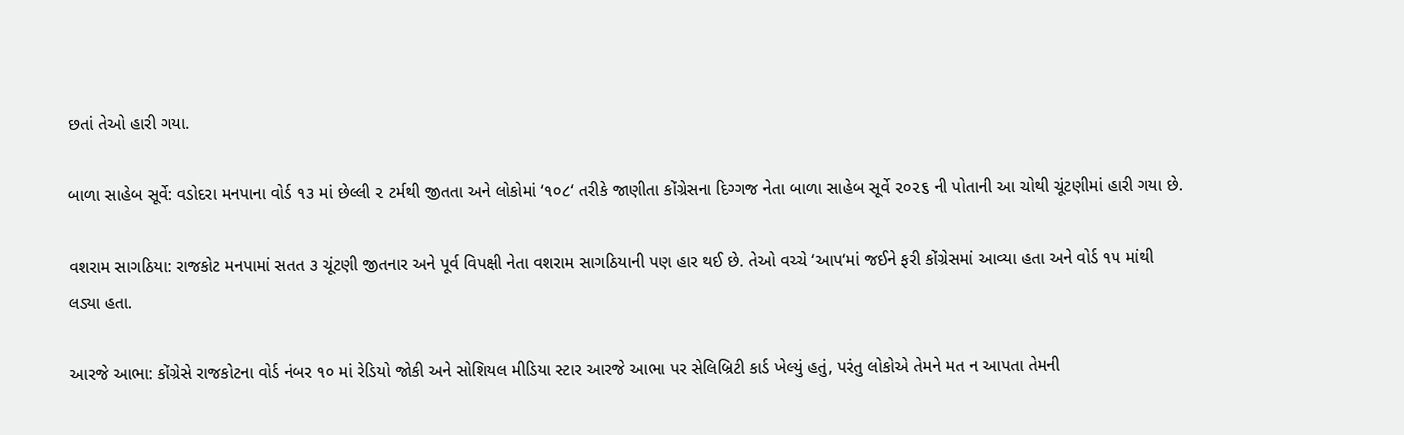છતાં તેઓ હારી ગયા.

બાળા સાહેબ સૂર્વે: વડોદરા મનપાના વોર્ડ ૧૩ માં છેલ્લી ૨ ટર્મથી જીતતા અને લોકોમાં ‘૧૦૮‘ તરીકે જાણીતા કોંગ્રેસના દિગ્ગજ નેતા બાળા સાહેબ સૂર્વે ૨૦૨૬ ની પોતાની આ ચોથી ચૂંટણીમાં હારી ગયા છે.

વશરામ સાગઠિયા: રાજકોટ મનપામાં સતત ૩ ચૂંટણી જીતનાર અને પૂર્વ વિપક્ષી નેતા વશરામ સાગઠિયાની પણ હાર થઈ છે. તેઓ વચ્ચે ‘આપ‘માં જઈને ફરી કોંગ્રેસમાં આવ્યા હતા અને વોર્ડ ૧૫ માંથી લડ્યા હતા.

આરજે આભા: કોંગ્રેસે રાજકોટના વોર્ડ નંબર ૧૦ માં રેડિયો જોકી અને સોશિયલ મીડિયા સ્ટાર આરજે આભા પર સેલિબ્રિટી કાર્ડ ખેલ્યું હતું, પરંતુ લોકોએ તેમને મત ન આપતા તેમની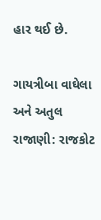હાર થઈ છે.

ગાયત્રીબા વાઘેલા અને અતુલ રાજાણી: રાજકોટ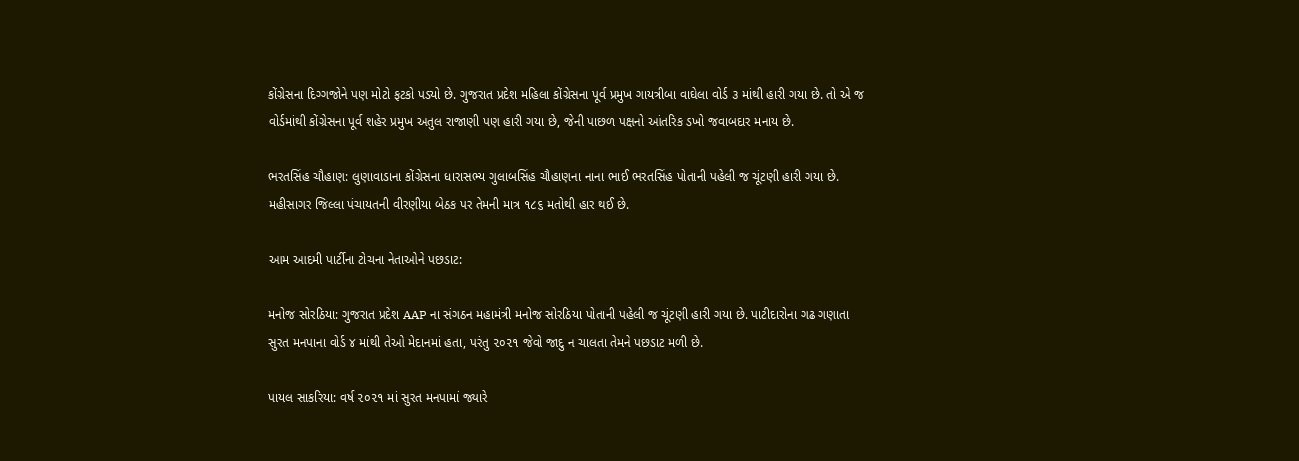કોંગ્રેસના દિગ્ગજોને પણ મોટો ફટકો પડ્યો છે. ગુજરાત પ્રદેશ મહિલા કોંગ્રેસના પૂર્વ પ્રમુખ ગાયત્રીબા વાઘેલા વોર્ડ ૩ માંથી હારી ગયા છે. તો એ જ વોર્ડમાંથી કોંગ્રેસના પૂર્વ શહેર પ્રમુખ અતુલ રાજાણી પણ હારી ગયા છે, જેની પાછળ પક્ષનો આંતરિક ડખો જવાબદાર મનાય છે.

ભરતસિંહ ચૌહાણ: લુણાવાડાના કોંગ્રેસના ધારાસભ્ય ગુલાબસિંહ ચૌહાણના નાના ભાઈ ભરતસિંહ પોતાની પહેલી જ ચૂંટણી હારી ગયા છે. મહીસાગર જિલ્લા પંચાયતની વીરણીયા બેઠક પર તેમની માત્ર ૧૮૬ મતોથી હાર થઈ છે.

આમ આદમી પાર્ટીના ટોચના નેતાઓને પછડાટ:

મનોજ સોરઠિયા: ગુજરાત પ્રદેશ AAP ના સંગઠન મહામંત્રી મનોજ સોરઠિયા પોતાની પહેલી જ ચૂંટણી હારી ગયા છે. પાટીદારોના ગઢ ગણાતા સુરત મનપાના વોર્ડ ૪ માંથી તેઓ મેદાનમાં હતા, પરંતુ ૨૦૨૧ જેવો જાદુ ન ચાલતા તેમને પછડાટ મળી છે.

પાયલ સાકરિયા: વર્ષ ૨૦૨૧ માં સુરત મનપામાં જ્યારે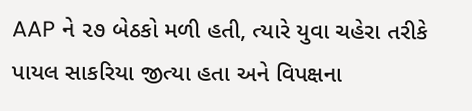AAP ને ૨૭ બેઠકો મળી હતી, ત્યારે યુવા ચહેરા તરીકે પાયલ સાકરિયા જીત્યા હતા અને વિપક્ષના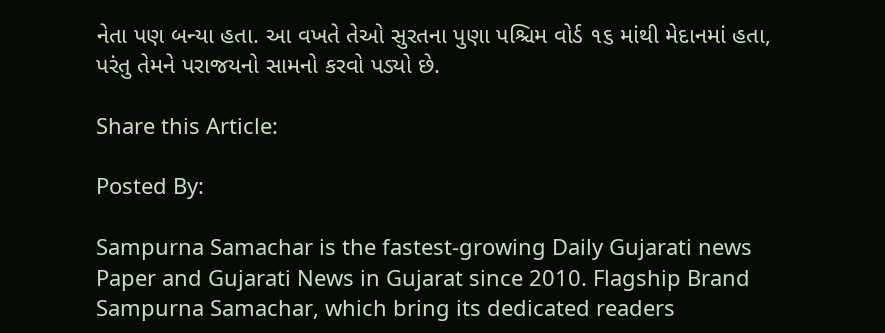નેતા પણ બન્યા હતા. આ વખતે તેઓ સુરતના પુણા પશ્ચિમ વોર્ડ ૧૬ માંથી મેદાનમાં હતા, પરંતુ તેમને પરાજયનો સામનો કરવો પડ્યો છે.

Share this Article:

Posted By:

Sampurna Samachar is the fastest-growing Daily Gujarati news Paper and Gujarati News in Gujarat since 2010. Flagship Brand Sampurna Samachar, which bring its dedicated readers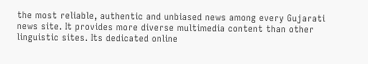the most reliable, authentic and unbiased news among every Gujarati news site. It provides more diverse multimedia content than other linguistic sites. Its dedicated online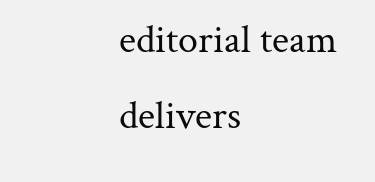editorial team delivers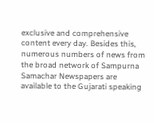exclusive and comprehensive content every day. Besides this, numerous numbers of news from the broad network of Sampurna Samachar Newspapers are available to the Gujarati speaking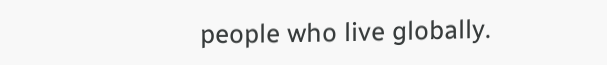people who live globally.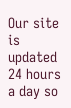Our site is updated 24 hours a day so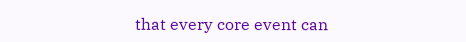that every core event can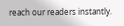reach our readers instantly.